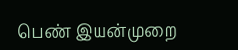பெண் இயன்முறை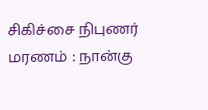சிகிச்சை நிபுணர் மரணம் : நான்கு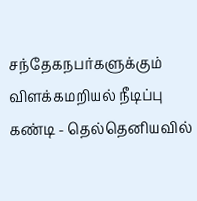சந்தேகநபர்களுக்கும் விளக்கமறியல் நீடிப்பு
கண்டி - தெல்தெனியவில்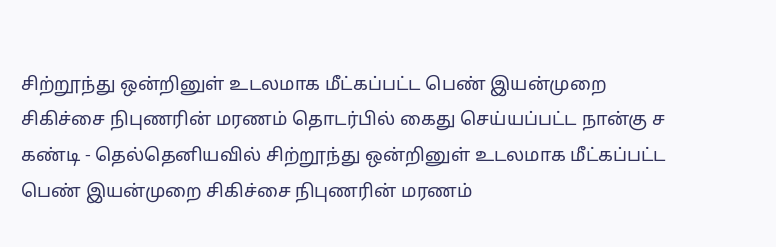சிற்றூந்து ஒன்றினுள் உடலமாக மீட்கப்பட்ட பெண் இயன்முறை சிகிச்சை நிபுணரின் மரணம் தொடர்பில் கைது செய்யப்பட்ட நான்கு ச
கண்டி - தெல்தெனியவில் சிற்றூந்து ஒன்றினுள் உடலமாக மீட்கப்பட்ட பெண் இயன்முறை சிகிச்சை நிபுணரின் மரணம்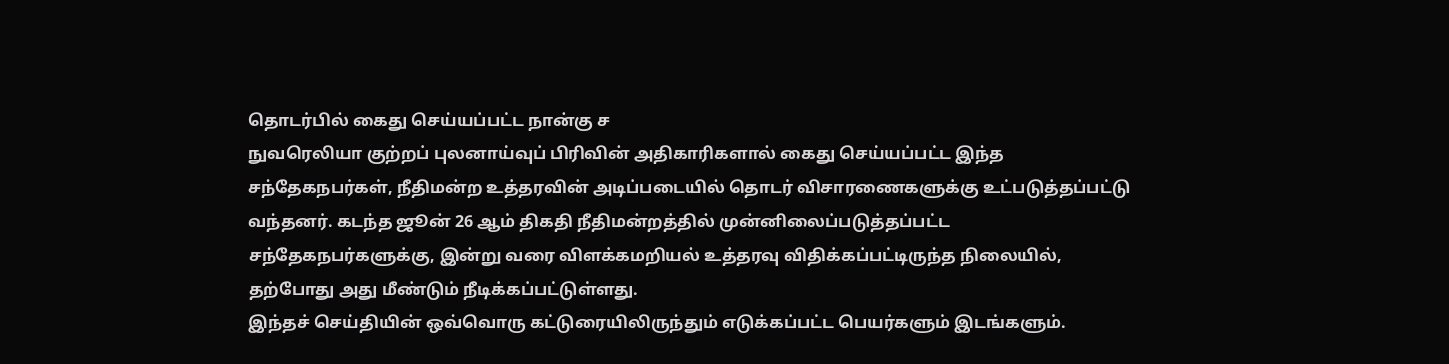தொடர்பில் கைது செய்யப்பட்ட நான்கு ச
நுவரெலியா குற்றப் புலனாய்வுப் பிரிவின் அதிகாரிகளால் கைது செய்யப்பட்ட இந்த சந்தேகநபர்கள், நீதிமன்ற உத்தரவின் அடிப்படையில் தொடர் விசாரணைகளுக்கு உட்படுத்தப்பட்டு வந்தனர். கடந்த ஜூன் 26 ஆம் திகதி நீதிமன்றத்தில் முன்னிலைப்படுத்தப்பட்ட சந்தேகநபர்களுக்கு, இன்று வரை விளக்கமறியல் உத்தரவு விதிக்கப்பட்டிருந்த நிலையில், தற்போது அது மீண்டும் நீடிக்கப்பட்டுள்ளது.
இந்தச் செய்தியின் ஒவ்வொரு கட்டுரையிலிருந்தும் எடுக்கப்பட்ட பெயர்களும் இடங்களும்.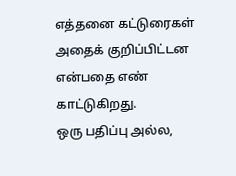எத்தனை கட்டுரைகள் அதைக் குறிப்பிட்டன என்பதை எண் காட்டுகிறது.
ஒரு பதிப்பு அல்ல,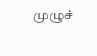முழுச்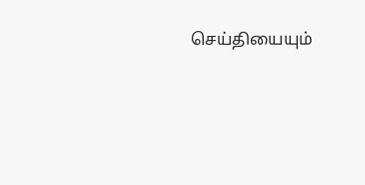செய்தியையும்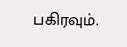பகிரவும்.